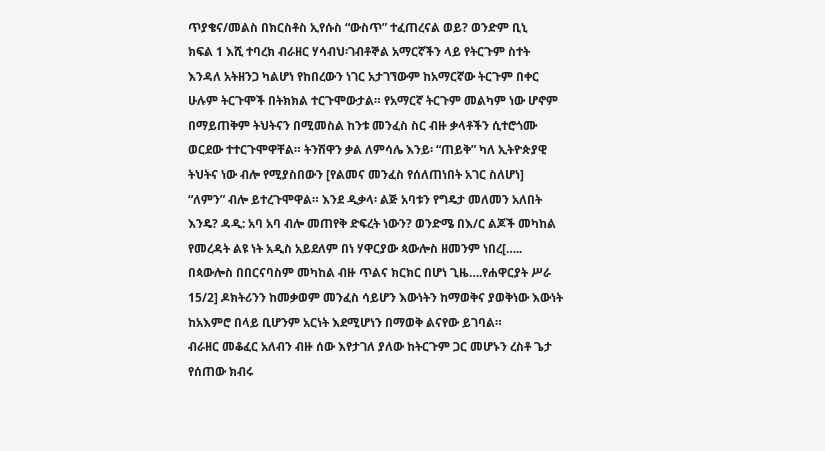ጥያቄና/መልስ በክርስቶስ ኢየሱስ “ውስጥ” ተፈጠረናል ወይ? ወንድም ቢኒ
ክፍል 1 እሺ ተባረክ ብራዘር ሃሳብህ፡ገብቶኞል አማርኛችን ላይ የትርጉም ስተት እንዳለ አትዘንጋ ካልሆነ የከበረውን ነገር አታገኘውም ከአማርኛው ትርጉም በቀር ሁሉም ትርጉሞች በትክክል ተርጉሞውታል። የአማርኛ ትርጉም መልካም ነው ሆኖም በማይጠቅም ትህትናን በሚመስል ከንቱ መንፈስ ስር ብዙ ቃላቶችን ሲተሮጎሙ ወርደው ተተርጉሞዋቸል። ትንሽዋን ቃል ለምሳሌ እንይ፡ “ጠይቅ” ካለ ኢትዮጵያዊ ትህትና ነው ብሎ የሚያስበውን [የልመና መንፈስ የሰለጠነበት አገር ስለሆነ] “ለምን” ብሎ ይተረጉሞዋል። እንደ ዲቃላ፡ ልጅ አባቱን የግዴታ መለመን አለበት እንዴ? ዳዲ: አባ አባ ብሎ መጠየቅ ድፍረት ነውን? ወንድሜ በእ/ር ልጆች መካከል የመረዳት ልዩ ነት አዲስ አይደለም በነ ሃዋርያው ጳውሎስ ዘመንም ነበረ[….. በጳውሎስ በበርናባስም መካከል ብዙ ጥልና ክርክር በሆነ ጊዜ….የሐዋርያት ሥራ 15/2] ዶክትሪንን ከመቃወም መንፈስ ሳይሆን እውነትን ከማወቅና ያወቅነው እውነት ከአእምሮ በላይ ቢሆንም አርነት እደሚሆነን በማወቅ ልናየው ይገባል።
ብራዘር መቆፈር አለብን ብዙ ሰው እየታገለ ያለው ከትርጉም ጋር መሆኑን ረስቶ ጌታ የሰጠው ክብሩ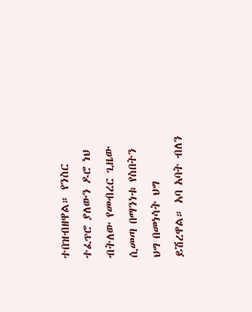ተበዝብዘዋል። የንስር ተፈጥሮ ያለውን ዶሮ ነህ ብትለው የመብረር ጊዜው ሲመጣ በማንነቱ የስበትን ህግ በመነሳት ህግ ይሽረዋል። አባ አባት ብለን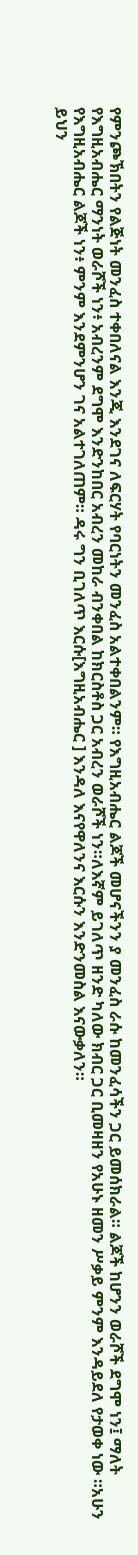የምንጮኽበትን የልጅነት መንፈስ ተቀበለናል እንጂ እንደገና ለፍርሃት የባርነትን መንፈስ አልተቀበልንም። የእግዚአብሔር ልጆች መሆናችንን ያ መንፈስ ራሱ ከመንፈሳችን ጋር ይመሰክራል። ልጆች ከሆንን ወራሾች ደግሞ ነን፤ ማለት የእግዚአብሔር ማንነት ወራሾች ነን፥ አብረንም ደግሞ እንድንከበር አብረን መከራ ብንቀበል ከክርስቶስ ጋር አብረን ወራሾች ነን።ለእኛም ይገለጥ ዘንድ ካለው ክብር ጋር ቢመዛዘን የአሁኑ ዘመን ሥቃይ ምንም እንዳይደለ የታወቀ ነው ።አሁን የእግዚአብሔር ልጆች ነን፥ ምንም እንደምንሆን ገና አልተገለጠም። ዳሩ ግን ቢገለጥ እርሱ[እግዚአብሔር ] እንዳለ እናየዋለንና እርሱን እንድንመስል እናውቃለን።
ይህን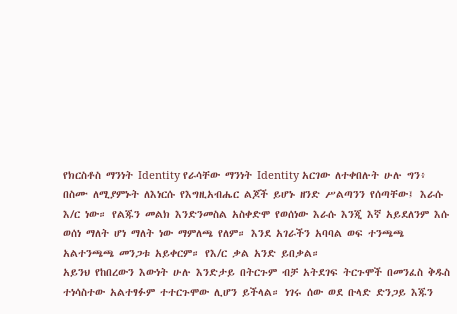የክርስቶስ ማንነት Identity የራሳቸው ማንነት Identity አርገው ለተቀበሉት ሁሉ ግን፥ በስሙ ለሚያምኑት ለእነርሱ የእግዚአብሔር ልጆች ይሆኑ ዘንድ ሥልጣንን የሰጣቸው፤ እራሱ እ/ር ነው። የልጁን መልክ እንድንመስል አስቀድሞ የወሰነው እራሱ እንጂ እኛ አይደለንም እሱ ወሰነ ማለት ሆነ ማለት ነው ማምለጫ የለም። እንደ አገራችን አባባል ወፍ ተንጫጫ አልተንጫጫ መንጋቱ አይቀርም። የእ/ር ቃል አንድ ይበቃል።
አይንህ የከበረውን እውነት ሁሉ እንድታይ በትርጉም ብቻ አትደገፍ ትርጉሞች በመንፈስ ቅዱስ ተነሳስተው አልተፃፉም ተተርጉሞው ሊሆን ይችላል። ነገሩ ሰው ወደ ቡላድ ድንጋይ እጁን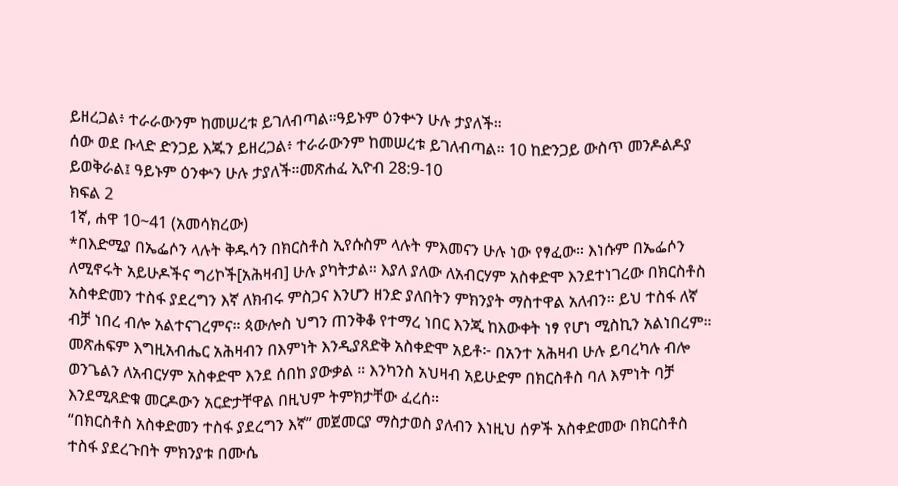ይዘረጋል፥ ተራራውንም ከመሠረቱ ይገለብጣል።ዓይኑም ዕንቍን ሁሉ ታያለች።
ሰው ወደ ቡላድ ድንጋይ እጁን ይዘረጋል፥ ተራራውንም ከመሠረቱ ይገለብጣል። 10 ከድንጋይ ውስጥ መንዶልዶያ ይወቅራል፤ ዓይኑም ዕንቍን ሁሉ ታያለች።መጽሐፈ ኢዮብ 28:9-10
ክፍል 2
1ኛ, ሐዋ 10~41 (አመሳክረው)
*በእድሚያ በኤፌሶን ላሉት ቅዱሳን በክርስቶስ ኢየሱስም ላሉት ምእመናን ሁሉ ነው የፃፈው። እነሱም በኤፌሶን ለሚኖሩት አይሁዶችና ግሪኮች[አሕዛብ] ሁሉ ያካትታል። እያለ ያለው ለአብርሃም አስቀድሞ እንደተነገረው በክርስቶስ አስቀድመን ተስፋ ያደረግን እኛ ለክብሩ ምስጋና እንሆን ዘንድ ያለበትን ምክንያት ማስተዋል አለብን። ይህ ተስፋ ለኛ ብቻ ነበረ ብሎ አልተናገረምና። ጳውሎስ ህግን ጠንቅቆ የተማረ ነበር እንጂ ከእውቀት ነፃ የሆነ ሚስኪን አልነበረም። መጽሐፍም እግዚአብሔር አሕዛብን በእምነት እንዲያጸድቅ አስቀድሞ አይቶ፦ በአንተ አሕዛብ ሁሉ ይባረካሉ ብሎ ወንጌልን ለአብርሃም አስቀድሞ እንደ ሰበከ ያውቃል ። እንካንስ አህዛብ አይሁድም በክርስቶስ ባለ እምነት ባቻ እንደሚጸድቁ መርዶውን አርድታቸዋል በዚህም ትምክታቸው ፈረሰ።
“በክርስቶስ አስቀድመን ተስፋ ያደረግን እኛ” መጀመርያ ማስታወስ ያለብን እነዚህ ሰዎች አስቀድመው በክርስቶስ ተስፋ ያደረጉበት ምክንያቱ በሙሴ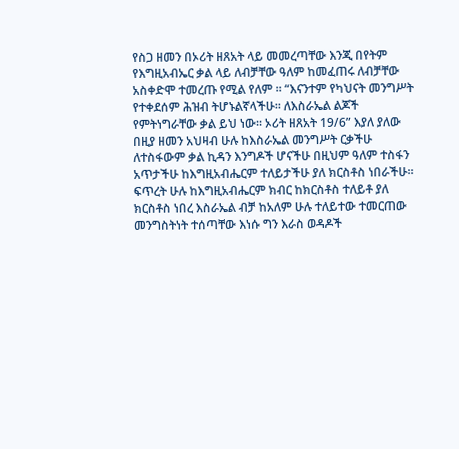የስጋ ዘመን በኦሪት ዘጸአት ላይ መመረጣቸው እንጂ በየትም የእግዚአብኤር ቃል ላይ ለብቻቸው ዓለም ከመፈጠሩ ለብቻቸው አስቀድሞ ተመረጡ የሚል የለም ። “እናንተም የካህናት መንግሥት የተቀደሰም ሕዝብ ትሆኑልኛላችሁ። ለእስራኤል ልጆች የምትነግራቸው ቃል ይህ ነው። ኦሪት ዘጸአት 19/6” እያለ ያለው በዚያ ዘመን አህዛብ ሁሉ ከእስራኤል መንግሥት ርቃችሁ ለተስፋውም ቃል ኪዳን እንግዶች ሆናችሁ በዚህም ዓለም ተስፋን አጥታችሁ ከእግዚአብሔርም ተለይታችሁ ያለ ክርስቶስ ነበራችሁ። ፍጥረት ሁሉ ከእግዚአብሔርም ክብር ከክርስቶስ ተለይቶ ያለ ክርስቶስ ነበረ እስራኤል ብቻ ከአለም ሁሉ ተለይተው ተመርጠው መንግስትነት ተሰጣቸው እነሱ ግን እራስ ወዳዶች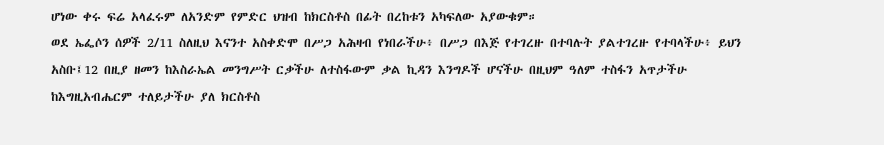ሆነው ቀሩ ፍሬ አላፈሩም ለአንድም የምድር ህዝብ ከክርስቶስ በፊት በረከቱን አካፍለው አያውቁም።
ወደ ኤፌሶን ሰዎች 2/11 ስለዚህ እናንተ አስቀድሞ በሥጋ አሕዛብ የነበራችሁ፥ በሥጋ በእጅ የተገረዙ በተባሉት ያልተገረዙ የተባላችሁ፥ ይህን አስቡ፤12 በዚያ ዘመን ከእስራኤል መንግሥት ርቃችሁ ለተስፋውም ቃል ኪዳን እንግዶች ሆናችሁ በዚህም ዓለም ተስፋን አጥታችሁ ከእግዚአብሔርም ተለይታችሁ ያለ ክርስቶስ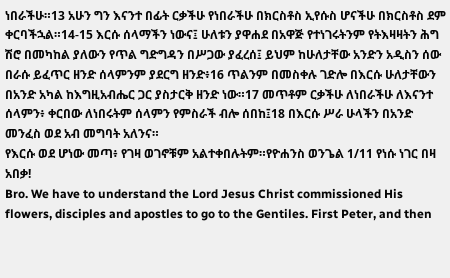ነበራችሁ።13 አሁን ግን እናንተ በፊት ርቃችሁ የነበራችሁ በክርስቶስ ኢየሱስ ሆናችሁ በክርስቶስ ደም ቀርባችኋል።14-15 እርሱ ሰላማችን ነውና፤ ሁለቱን ያዋሐደ በአዋጅ የተነገሩትንም የትእዛዛትን ሕግ ሽሮ በመካከል ያለውን የጥል ግድግዳን በሥጋው ያፈረሰ፤ ይህም ከሁለታቸው አንድን አዲስን ሰው በራሱ ይፈጥር ዘንድ ሰላምንም ያደርግ ዘንድ፥16 ጥልንም በመስቀሉ ገድሎ በእርሱ ሁለታቸውን በአንድ አካል ከእግዚአብሔር ጋር ያስታርቅ ዘንድ ነው።17 መጥቶም ርቃችሁ ለነበራችሁ ለእናንተ ሰላምን፥ ቀርበው ለነበሩትም ሰላምን የምስራች ብሎ ሰበከ፤18 በእርሱ ሥራ ሁላችን በአንድ መንፈስ ወደ አብ መግባት አለንና።
የእርሱ ወደ ሆነው መጣ፥ የገዛ ወገኖቹም አልተቀበሉትም።የዮሐንስ ወንጌል 1/11 የነሱ ነገር በዛ አበቃ!
Bro. We have to understand the Lord Jesus Christ commissioned His flowers, disciples and apostles to go to the Gentiles. First Peter, and then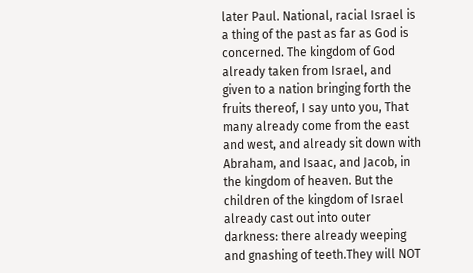later Paul. National, racial Israel is a thing of the past as far as God is concerned. The kingdom of God already taken from Israel, and given to a nation bringing forth the fruits thereof, I say unto you, That many already come from the east and west, and already sit down with Abraham, and Isaac, and Jacob, in the kingdom of heaven. But the children of the kingdom of Israel already cast out into outer darkness: there already weeping and gnashing of teeth.They will NOT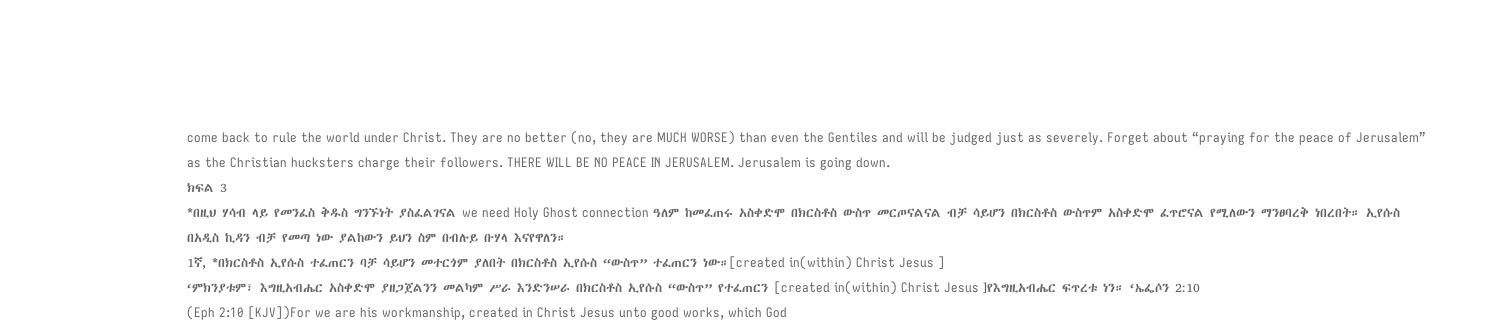come back to rule the world under Christ. They are no better (no, they are MUCH WORSE) than even the Gentiles and will be judged just as severely. Forget about “praying for the peace of Jerusalem” as the Christian hucksters charge their followers. THERE WILL BE NO PEACE IN JERUSALEM. Jerusalem is going down.
ክፍል 3
*በዚህ ሃሳብ ላይ የመንፈስ ቅዱስ ግንኙነት ያስፈልገናል we need Holy Ghost connection ዓለም ከመፈጠሩ አስቀድሞ በክርስቶስ ውስጥ መርጦናልናል ብቻ ሳይሆን በክርስቶስ ውስጥም አስቀድሞ ፈጥሮናል የሚለውን ማንፀባረቅ ነበረበት። ኢየሱስ በአዲስ ኪዳን ብቻ የመጣ ነው ያልከውን ይህን ስም በብሉይ ቡሃላ እናየዋለን።
1ኛ, *በክርስቶስ ኢየሱስ ተፈጠርን ባቻ ሳይሆን መተርጎም ያለበት በክርስቶስ ኢየሱስ “ውስጥ” ተፈጠርን ነው።[created in(within) Christ Jesus ]
‘ምክንያቱም፣ እግዚአብሔር አስቀድሞ ያዘጋጀልንን መልካም ሥራ እንድንሠራ በክርስቶስ ኢየሱስ “ውስጥ” የተፈጠርን [created in(within) Christ Jesus ]የእግዚአብሔር ፍጥረቱ ነን። ‘ኤፌሶን 2:10
(Eph 2:10 [KJV])For we are his workmanship, created in Christ Jesus unto good works, which God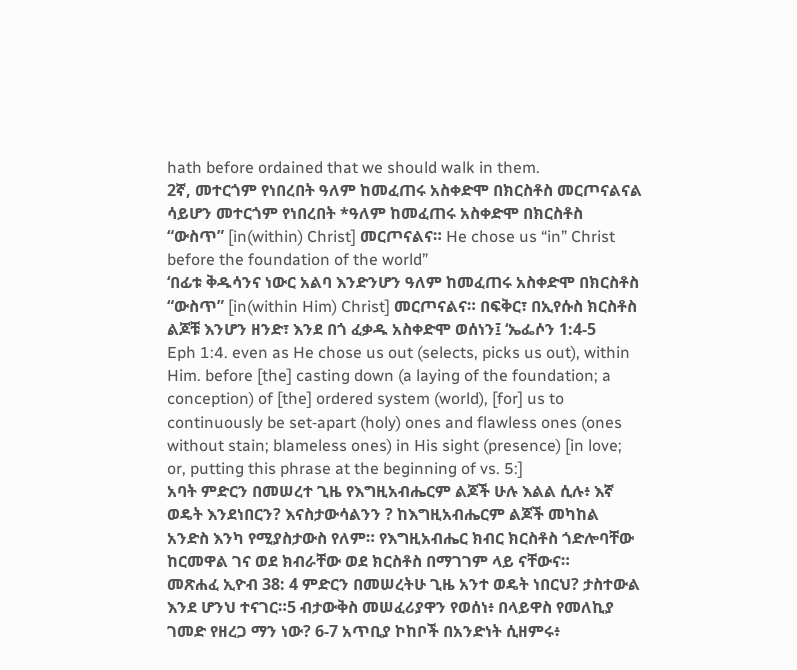hath before ordained that we should walk in them.
2ኛ, መተርጎም የነበረበት ዓለም ከመፈጠሩ አስቀድሞ በክርስቶስ መርጦናልናል ሳይሆን መተርጎም የነበረበት *ዓለም ከመፈጠሩ አስቀድሞ በክርስቶስ “ውስጥ” [in(within) Christ] መርጦናልና። He chose us “in” Christ before the foundation of the world”
‘በፊቱ ቅዱሳንና ነውር አልባ እንድንሆን ዓለም ከመፈጠሩ አስቀድሞ በክርስቶስ “ውስጥ” [in(within Him) Christ] መርጦናልና። በፍቅር፣ በኢየሱስ ክርስቶስ ልጆቹ እንሆን ዘንድ፣ እንደ በጎ ፈቃዱ አስቀድሞ ወሰነን፤ ‘ኤፌሶን 1:4-5
Eph 1:4. even as He chose us out (selects, picks us out), within Him. before [the] casting down (a laying of the foundation; a conception) of [the] ordered system (world), [for] us to continuously be set‑apart (holy) ones and flawless ones (ones without stain; blameless ones) in His sight (presence) [in love; or, putting this phrase at the beginning of vs. 5:]
አባት ምድርን በመሠረተ ጊዜ የእግዚአብሔርም ልጆች ሁሉ እልል ሲሉ፥ እኛ ወዴት እንደነበርን? እናስታውሳልንን ? ከእግዚአብሔርም ልጆች መካከል አንድስ እንካ የሚያስታውስ የለም። የእግዚአብሔር ክብር ክርስቶስ ጎድሎባቸው ከርመዋል ገና ወደ ክብራቸው ወደ ክርስቶስ በማገገም ላይ ናቸውና።
መጽሐፈ ኢዮብ 38: 4 ምድርን በመሠረትሁ ጊዜ አንተ ወዴት ነበርህ? ታስተውል እንደ ሆንህ ተናገር።5 ብታውቅስ መሠፈሪያዋን የወሰነ፥ በላይዋስ የመለኪያ ገመድ የዘረጋ ማን ነው? 6-7 አጥቢያ ኮከቦች በአንድነት ሲዘምሩ፥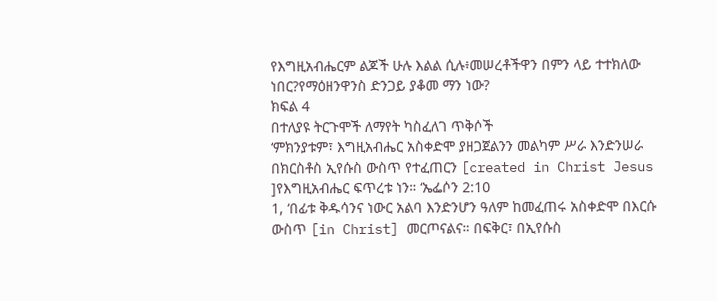የእግዚአብሔርም ልጆች ሁሉ እልል ሲሉ፥መሠረቶችዋን በምን ላይ ተተክለው ነበር?የማዕዘንዋንስ ድንጋይ ያቆመ ማን ነው?
ክፍል 4
በተለያዩ ትርጉሞች ለማየት ካስፈለገ ጥቅሶች
‘ምክንያቱም፣ እግዚአብሔር አስቀድሞ ያዘጋጀልንን መልካም ሥራ እንድንሠራ በክርስቶስ ኢየሱስ ውስጥ የተፈጠርን [created in Christ Jesus ]የእግዚአብሔር ፍጥረቱ ነን። ‘ኤፌሶን 2:10
1, ‘በፊቱ ቅዱሳንና ነውር አልባ እንድንሆን ዓለም ከመፈጠሩ አስቀድሞ በእርሱ ውስጥ [in Christ] መርጦናልና። በፍቅር፣ በኢየሱስ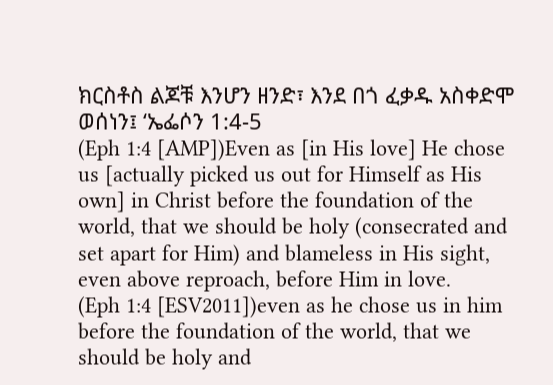ክርስቶስ ልጆቹ እንሆን ዘንድ፣ እንደ በጎ ፈቃዱ አስቀድሞ ወሰነን፤ ‘ኤፌሶን 1:4-5
(Eph 1:4 [AMP])Even as [in His love] He chose us [actually picked us out for Himself as His own] in Christ before the foundation of the world, that we should be holy (consecrated and set apart for Him) and blameless in His sight, even above reproach, before Him in love.
(Eph 1:4 [ESV2011])even as he chose us in him before the foundation of the world, that we should be holy and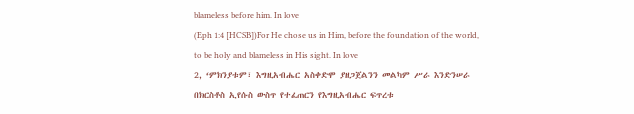blameless before him. In love
(Eph 1:4 [HCSB])For He chose us in Him, before the foundation of the world, to be holy and blameless in His sight. In love
2, ‘ምክንያቱም፣ እግዚአብሔር አስቀድሞ ያዘጋጀልንን መልካም ሥራ እንድንሠራ በክርስቶስ ኢየሱስ ውስጥ የተፈጠርን የእግዚአብሔር ፍጥረቱ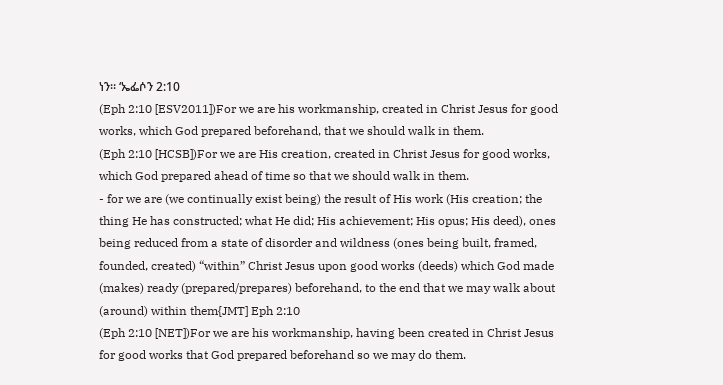ነን። ‘ኤፌሶን 2:10
(Eph 2:10 [ESV2011])For we are his workmanship, created in Christ Jesus for good works, which God prepared beforehand, that we should walk in them.
(Eph 2:10 [HCSB])For we are His creation, created in Christ Jesus for good works, which God prepared ahead of time so that we should walk in them.
- for we are (we continually exist being) the result of His work (His creation; the thing He has constructed; what He did; His achievement; His opus; His deed), ones being reduced from a state of disorder and wildness (ones being built, framed, founded, created) “within” Christ Jesus upon good works (deeds) which God made (makes) ready (prepared/prepares) beforehand, to the end that we may walk about (around) within them{JMT] Eph 2:10
(Eph 2:10 [NET])For we are his workmanship, having been created in Christ Jesus for good works that God prepared beforehand so we may do them.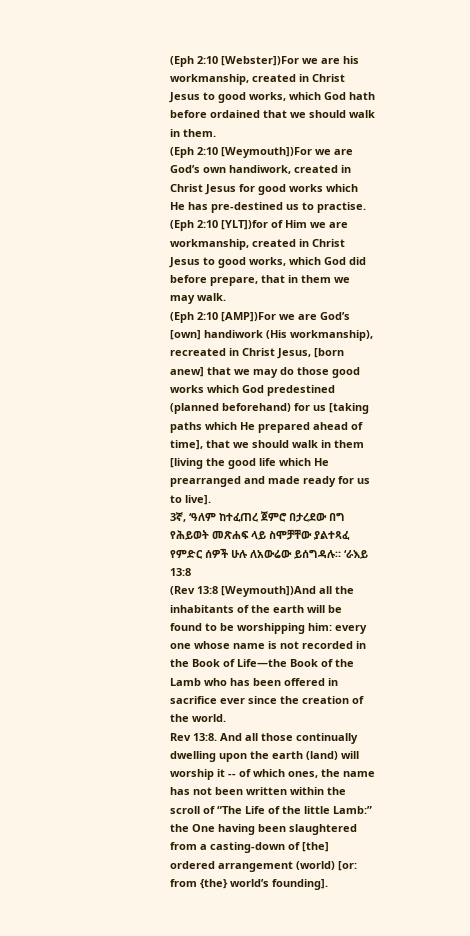(Eph 2:10 [Webster])For we are his workmanship, created in Christ Jesus to good works, which God hath before ordained that we should walk in them.
(Eph 2:10 [Weymouth])For we are God’s own handiwork, created in Christ Jesus for good works which He has pre-destined us to practise.
(Eph 2:10 [YLT])for of Him we are workmanship, created in Christ Jesus to good works, which God did before prepare, that in them we may walk.
(Eph 2:10 [AMP])For we are God’s [own] handiwork (His workmanship), recreated in Christ Jesus, [born anew] that we may do those good works which God predestined (planned beforehand) for us [taking paths which He prepared ahead of time], that we should walk in them [living the good life which He prearranged and made ready for us to live].
3ኛ, ‘ዓለም ከተፈጠረ ጀምሮ በታረደው በግ የሕይወት መጽሐፍ ላይ ስሞቻቸው ያልተጻፈ የምድር ሰዎች ሁሉ ለአውሬው ይሰግዳሉ። ‘ራእይ 13:8
(Rev 13:8 [Weymouth])And all the inhabitants of the earth will be found to be worshipping him: every one whose name is not recorded in the Book of Life—the Book of the Lamb who has been offered in sacrifice ever since the creation of the world.
Rev 13:8. And all those continually dwelling upon the earth (land) will worship it ‑‑ of which ones, the name has not been written within the scroll of “The Life of the little Lamb:” the One having been slaughtered from a casting‑down of [the] ordered arrangement (world) [or: from {the} world’s founding].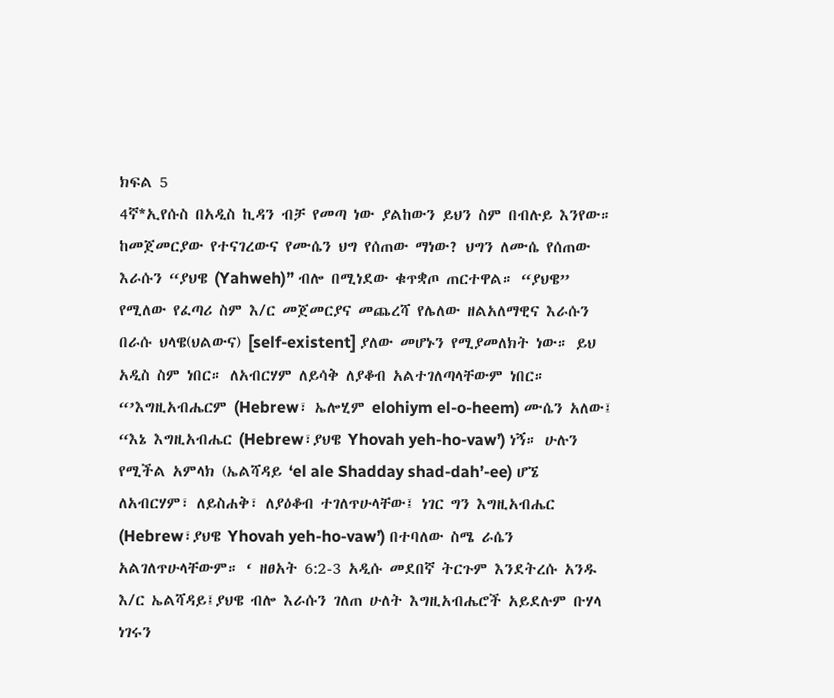ክፍል 5
4ኛ*ኢየሱስ በአዲስ ኪዳን ብቻ የመጣ ነው ያልከውን ይህን ስም በብሉይ እንየው።
ከመጀመርያው የተናገረውና የሙሴን ህግ የሰጠው ማነው? ህግን ለሙሴ የሰጠው እራሱን “ያህዌ (Yahweh)” ብሎ በሚነደው ቁጥቋጦ ጠርተዋል። “ያህዌ” የሚለው የፈጣሪ ስም እ/ር መጀመርያና መጨረሻ የሌለው ዘልአለማዊና እራሱን በራሱ ህላዌ(ህልውና) [self-existent] ያለው መሆኑን የሚያመለክት ነው። ይህ አዲስ ስም ነበር። ለአብርሃም ለይሳቅ ለያቆብ አልተገለጣላቸውም ነበር። “’እግዚአብሔርም (Hebrew፣ ኤሎሂም elohiym el-o-heem) ሙሴን አለው፤ “እኔ እግዚአብሔር (Hebrew፣ያህዌ Yhovah yeh-ho-vaw’) ነኝ። ሁሉን የሚችል አምላክ (ኤልሻዳይ ‘el ale Shadday shad-dah’-ee) ሆኜ ለአብርሃም፣ ለይስሐቅ፣ ለያዕቆብ ተገለጥሁላቸው፤ ነገር ግን እግዚአብሔር (Hebrew፣ያህዌ Yhovah yeh-ho-vaw’) በተባለው ስሜ ራሴን አልገለጥሁላቸውም። ‘ ዘፀአት 6:2-3 አዲሱ መደበኛ ትርጉም እንደትረሱ አንዱ እ/ር ኤልሻዳይ፤ያህዌ ብሎ እራሱን ገለጠ ሁለት እግዚአብሔሮች አይደሉም ቡሃላ ነገሩን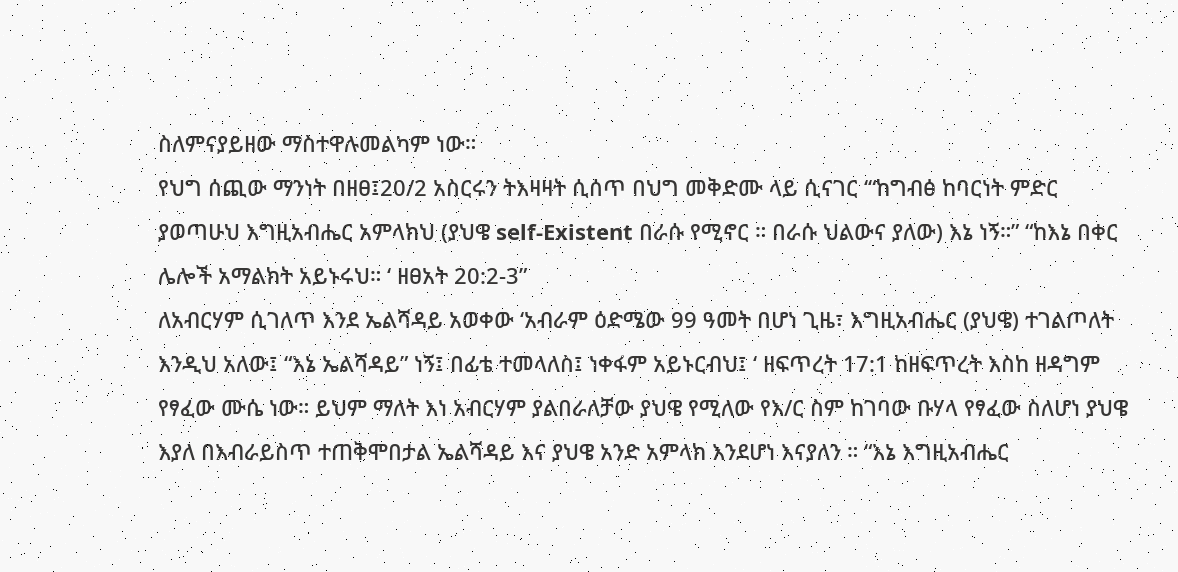ስለምናያይዘው ማስተዋሉመልካም ነው።
የህግ ሰጪው ማንነት በዘፀ፤20/2 አስርሩን ትእዛዛት ሲሰጥ በህግ መቅድሙ ላይ ሲናገር ‘“ከግብፅ ከባርነት ምድር ያወጣሁህ እግዚአብሔር አምላክህ (ያህዌ self-Existent በራሱ የሚኖር ። በራሱ ህልውና ያለው) እኔ ነኝ።” “ከእኔ በቀር ሌሎች አማልክት አይኑሩህ። ‘ ዘፀአት 20:2-3”
ለአብርሃም ሲገለጥ እንደ ኤልሻዳይ አወቀው ‘አብራም ዕድሜው 99 ዓመት በሆነ ጊዜ፣ እግዚአብሔር (ያህዌ) ተገልጦለት እንዲህ አለው፤ “እኔ ኤልሻዳይ” ነኝ፤ በፊቴ ተመላለስ፤ ነቀፋም አይኑርብህ፤ ‘ ዘፍጥረት 17:1 ከዘፍጥረት እስከ ዘዳግም የፃፈው ሙሴ ነው። ይህም ማለት እነ አብርሃም ያልበራለቻው ያህዌ የሚለው የእ/ር ስም ከገባው ቡሃላ የፃፈው ስለሆነ ያህዌ እያለ በእብራይስጥ ተጠቅሞበታል ኤልሻዳይ እና ያህዌ አንድ አምላክ እንደሆነ እናያለን ። “እኔ እግዚአብሔር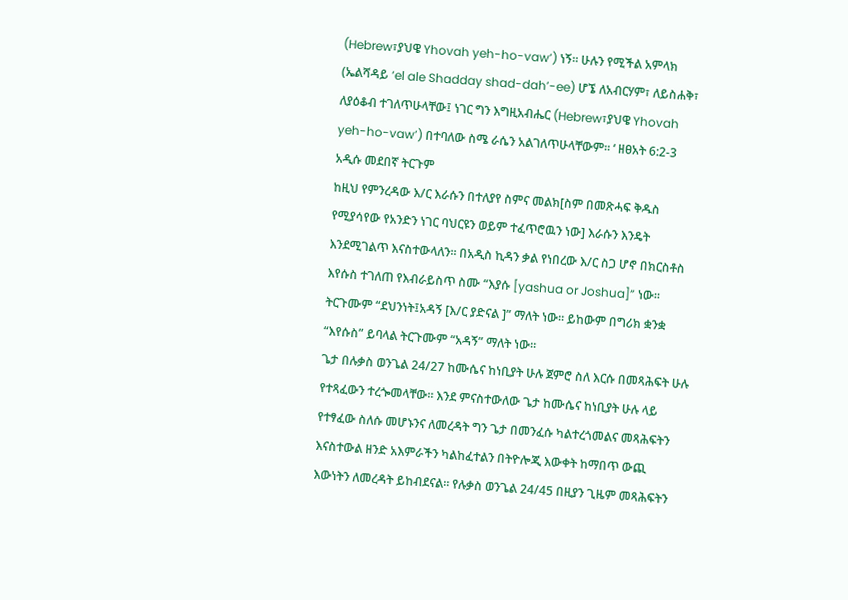(Hebrew፣ያህዌ Yhovah yeh-ho-vaw’) ነኝ። ሁሉን የሚችል አምላክ (ኤልሻዳይ ‘el ale Shadday shad-dah’-ee) ሆኜ ለአብርሃም፣ ለይስሐቅ፣ ለያዕቆብ ተገለጥሁላቸው፤ ነገር ግን እግዚአብሔር (Hebrew፣ያህዌ Yhovah yeh-ho-vaw’) በተባለው ስሜ ራሴን አልገለጥሁላቸውም። ‘ ዘፀአት 6:2-3 አዲሱ መደበኛ ትርጉም
ከዚህ የምንረዳው እ/ር እራሱን በተለያየ ስምና መልክ[ስም በመጽሓፍ ቅዱስ የሚያሳየው የአንድን ነገር ባህርዩን ወይም ተፈጥሮዉን ነው] እራሱን እንዴት እንደሚገልጥ እናስተውላለን። በአዲስ ኪዳን ቃል የነበረው እ/ር ስጋ ሆኖ በክርስቶስ እየሱስ ተገለጠ የእብራይስጥ ስሙ “እያሱ [yashua or Joshua]” ነው። ትርጉሙም “ደህንነት፤አዳኝ [እ/ር ያድናል ]” ማለት ነው። ይከውም በግሪክ ቋንቋ “እየሱስ” ይባላል ትርጉሙም “አዳኝ” ማለት ነው።
ጌታ በሉቃስ ወንጌል 24/27 ከሙሴና ከነቢያት ሁሉ ጀምሮ ስለ እርሱ በመጻሕፍት ሁሉ የተጻፈውን ተረጐመላቸው። እንደ ምናስተውለው ጌታ ከሙሴና ከነቢያት ሁሉ ላይ የተፃፈው ስለሱ መሆኑንና ለመረዳት ግን ጌታ በመንፈሱ ካልተረጎመልና መጻሕፍትን እናስተውል ዘንድ አእምራችን ካልከፈተልን በትዮሎጂ እውቀት ከማበጥ ውጪ እውነትን ለመረዳት ይከብደናል። የሉቃስ ወንጌል 24/45 በዚያን ጊዜም መጻሕፍትን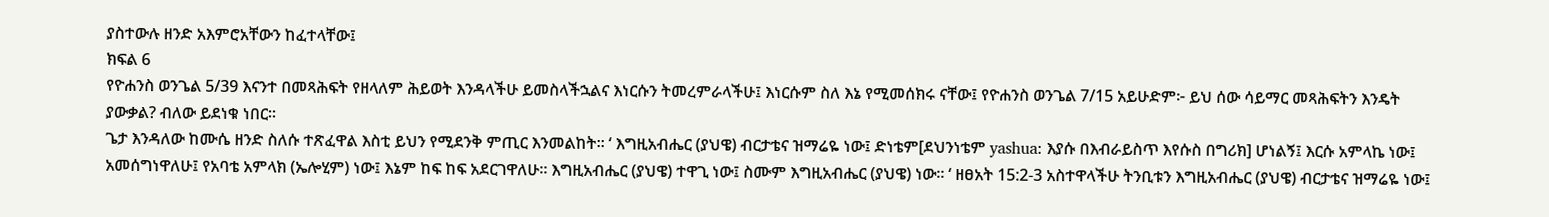ያስተውሉ ዘንድ አእምሮአቸውን ከፈተላቸው፤
ክፍል 6
የዮሐንስ ወንጌል 5/39 እናንተ በመጻሕፍት የዘላለም ሕይወት እንዳላችሁ ይመስላችኋልና እነርሱን ትመረምራላችሁ፤ እነርሱም ስለ እኔ የሚመሰክሩ ናቸው፤ የዮሐንስ ወንጌል 7/15 አይሁድም፦ ይህ ሰው ሳይማር መጻሕፍትን እንዴት ያውቃል? ብለው ይደነቁ ነበር።
ጌታ እንዳለው ከሙሴ ዘንድ ስለሱ ተጽፈዋል እስቲ ይህን የሚደንቅ ምጢር እንመልከት። ‘ እግዚአብሔር (ያህዌ) ብርታቴና ዝማሬዬ ነው፤ ድነቴም[ደህንነቴም yashua: እያሱ በእብራይስጥ እየሱስ በግሪክ] ሆነልኝ፤ እርሱ አምላኬ ነው፤ አመሰግነዋለሁ፤ የአባቴ አምላክ (ኤሎሂም) ነው፤ እኔም ከፍ ከፍ አደርገዋለሁ። እግዚአብሔር (ያህዌ) ተዋጊ ነው፤ ስሙም እግዚአብሔር (ያህዌ) ነው። ‘ ዘፀአት 15:2-3 አስተዋላችሁ ትንቢቱን እግዚአብሔር (ያህዌ) ብርታቴና ዝማሬዬ ነው፤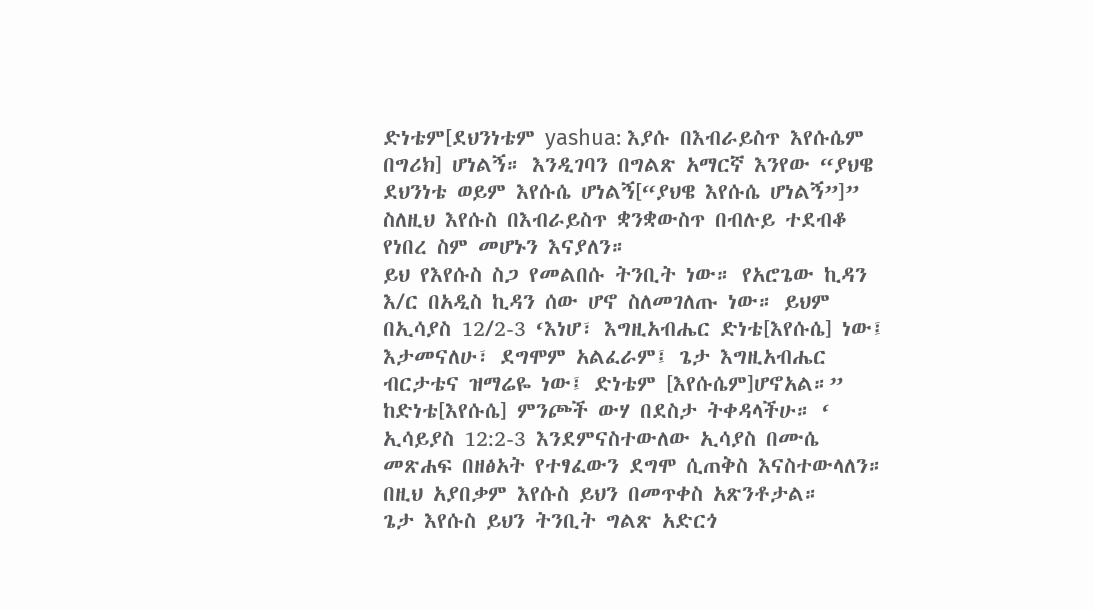ድነቴም[ደህንነቴም yashua: እያሱ በእብራይስጥ እየሱሴም በግሪክ] ሆነልኝ። እንዲገባን በግልጽ አማርኛ እንየው “ያህዌ ደህንነቴ ወይም እየሱሴ ሆነልኝ[“ያህዌ እየሱሴ ሆነልኝ”]” ስለዚህ እየሱስ በእብራይስጥ ቋንቋውስጥ በብሉይ ተደብቆ የነበረ ስም መሆኑን እናያለን።
ይህ የእየሱስ ስጋ የመልበሱ ትንቢት ነው። የአሮጌው ኪዳን እ/ር በአዲስ ኪዳን ሰው ሆኖ ስለመገለጡ ነው። ይህም በኢሳያስ 12/2-3 ‘እነሆ፣ እግዚአብሔር ድነቴ[እየሱሴ] ነው፤ እታመናለሁ፣ ደግሞም አልፈራም፤ ጌታ እግዚአብሔር ብርታቴና ዝማሬዬ ነው፤ ድነቴም [እየሱሴም]ሆኖአል።” ከድነቴ[እየሱሴ] ምንጮች ውሃ በደስታ ትቀዳላችሁ። ‘ ኢሳይያስ 12:2-3 እንደምናስተውለው ኢሳያስ በሙሴ መጽሐፍ በዘፅአት የተፃፈውን ደግሞ ሲጠቅስ እናስተውላለን። በዚህ አያበቃም እየሱስ ይህን በመጥቀስ አጽንቶታል።
ጌታ እየሱስ ይህን ትንቢት ግልጽ አድርጎ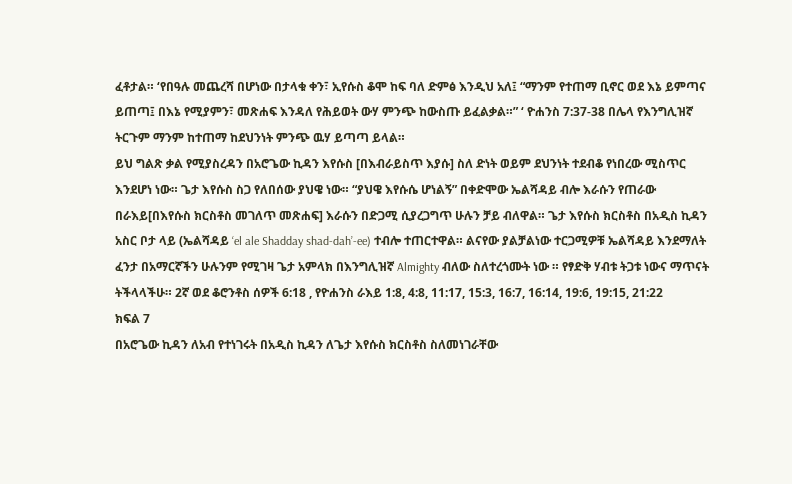ፈቶታል። ‘የበዓሉ መጨረሻ በሆነው በታላቁ ቀን፣ ኢየሱስ ቆሞ ከፍ ባለ ድምፅ እንዲህ አለ፤ “ማንም የተጠማ ቢኖር ወደ እኔ ይምጣና ይጠጣ፤ በእኔ የሚያምን፣ መጽሐፍ እንዳለ የሕይወት ውሃ ምንጭ ከውስጡ ይፈልቃል።” ‘ ዮሐንስ 7:37-38 በሌላ የእንግሊዝኛ ትርጉም ማንም ከተጠማ ከደህንነት ምንጭ ዉሃ ይጣጣ ይላል።
ይህ ግልጽ ቃል የሚያስረዳን በአሮጌው ኪዳን እየሱስ [በእብራይስጥ እያሱ] ስለ ድነት ወይም ደህንነት ተደብቆ የነበረው ሚስጥር እንደሆነ ነው። ጌታ እየሱስ ስጋ የለበሰው ያህዌ ነው። “ያህዌ እየሱሴ ሆነልኝ” በቀድሞው ኤልሻዳይ ብሎ እራሱን የጠራው በራእይ[በእየሱስ ክርስቶስ መገለጥ መጽሐፍ] እራሱን በድጋሚ ሲያረጋግጥ ሁሉን ቻይ ብለዋል። ጌታ እየሱስ ክርስቶስ በአዲስ ኪዳን አስር ቦታ ላይ (ኤልሻዳይ ‘el ale Shadday shad-dah’-ee) ተብሎ ተጠርተዋል። ልናየው ያልቻልነው ተርጋሚዎቹ ኤልሻዳይ እንደማለት ፈንታ በአማርኛችን ሁሉንም የሚገዛ ጌታ አምላክ በእንግሊዝኛ Almighty ብለው ስለተረጎሙት ነው ። የፃድቅ ሃብቱ ትጋቱ ነውና ማጥናት ትችላላችሁ። 2ኛ ወደ ቆሮንቶስ ሰዎች 6:18 , የዮሐንስ ራእይ 1:8, 4:8, 11:17, 15:3, 16:7, 16:14, 19:6, 19:15, 21:22
ክፍል 7
በአሮጌው ኪዳን ለአብ የተነገሩት በአዲስ ኪዳን ለጌታ እየሱስ ክርስቶስ ስለመነገራቸው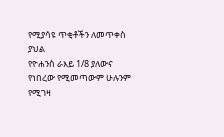የሚያሳዩ ጥቂቶችን ለመጥቀስ ያህል
የዮሐንስ ራእይ 1/8 ያለውና የነበረው የሚመጣውም ሁሉንም የሚገዛ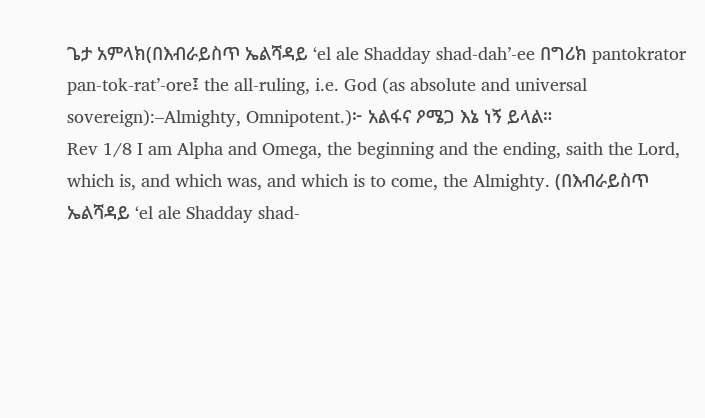ጌታ አምላክ(በእብራይስጥ ኤልሻዳይ ‘el ale Shadday shad-dah’-ee በግሪክ pantokrator pan-tok-rat’-ore፤ the all-ruling, i.e. God (as absolute and universal sovereign):–Almighty, Omnipotent.)፦ አልፋና ዖሜጋ እኔ ነኝ ይላል።
Rev 1/8 I am Alpha and Omega, the beginning and the ending, saith the Lord, which is, and which was, and which is to come, the Almighty. (በእብራይስጥ ኤልሻዳይ ‘el ale Shadday shad-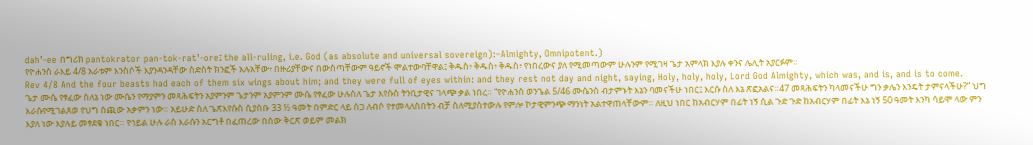dah’-ee በግሪክ pantokrator pan-tok-rat’-ore፤ the all-ruling, i.e. God (as absolute and universal sovereign):–Almighty, Omnipotent.)
የዮሐንስ ራእይ 4/8 አራቱም እንስሶች እያንዳንዳቸው ስድስት ክንፎች አሉአቸው፥ በዙሪያቸውና በውስጣቸውም ዓይኖች ሞልተውባቸዋል፤ ቅዱስ፥ ቅዱስ፥ ቅዱስ፥ የነበረውና ያለ የሚመጣውም ሁሉንም የሚገዛ ጌታ አምላክ እያሉ ቀንና ሌሊት አያርፉም።
Rev 4/8 And the four beasts had each of them six wings about him; and they were full of eyes within: and they rest not day and night, saying, Holy, holy, holy, Lord God Almighty, which was, and is, and is to come.
ጌታ ሙሴ የፃፈው ስለኔ ነው ሙሴን የማያምን መጻሕፍትን አያምንም ጌታንም አያምንም ሙሴ የፃፈው ሁሉስለ ጌታ እየሱስ ትንቢታዊና ገላጭ ቃል ነበረ። “የዮሐንስ ወንጌል 5/46 ሙሴንስ ብታምኑት እኔን ባመናችሁ ነበር፤ እርሱ ስለ እኔ ጽፎአልና።47 መጻሕፍትን ካላመናችሁ ግን ቃሌን እንዴት ታምናላችሁ?” ህግ እራሱየሚገልጸወ የህግ ሰጪው አቃምን ነው። አይሁድ ስለ ጌጽእየሱስ ሲያስቡ 33 ½ ዓመት በምድር ላይ ስጋ ለብሶ የተመላለስበትን ብቻ ስለሚያስተውሉ የምሎ ኮታዊምንጭ ማንነት አልተዋጠላቸውም። ለዚህ ነበር ከአብርሃም በፊት ነኝ ሲል ጉድ ጉድ ከአብርሃም በፊት እኔ ነኝ 50 ዓመት እንካ ሳይሞ ላው ምን እያለ ነው እያሉይ መፃደቁ ነበር። የኅይል ሁሉ ራስ እራሱን አርግቶ በፈጠረው በሰው ቅርጽ ወይም መልክ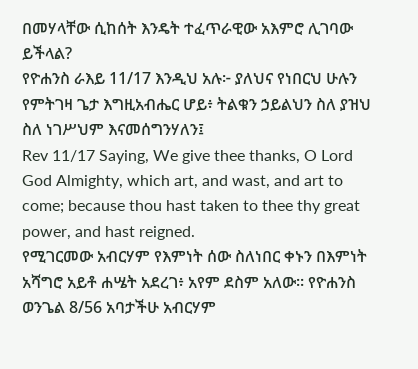በመሃላቸው ሲከሰት እንዴት ተፈጥራዊው አእምሮ ሊገባው ይችላል?
የዮሐንስ ራእይ 11/17 እንዲህ አሉ፦ ያለህና የነበርህ ሁሉን የምትገዛ ጌታ እግዚአብሔር ሆይ፥ ትልቁን ኃይልህን ስለ ያዝህ ስለ ነገሥህም እናመሰግንሃለን፤
Rev 11/17 Saying, We give thee thanks, O Lord God Almighty, which art, and wast, and art to come; because thou hast taken to thee thy great power, and hast reigned.
የሚገርመው አብርሃም የእምነት ሰው ስለነበር ቀኑን በእምነት አሻግሮ አይቶ ሐሤት አደረገ፥ አየም ደስም አለው። የዮሐንስ ወንጌል 8/56 አባታችሁ አብርሃም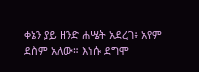ቀኔን ያይ ዘንድ ሐሤት አደረገ፥ አየም ደስም አለው። እነሱ ደግሞ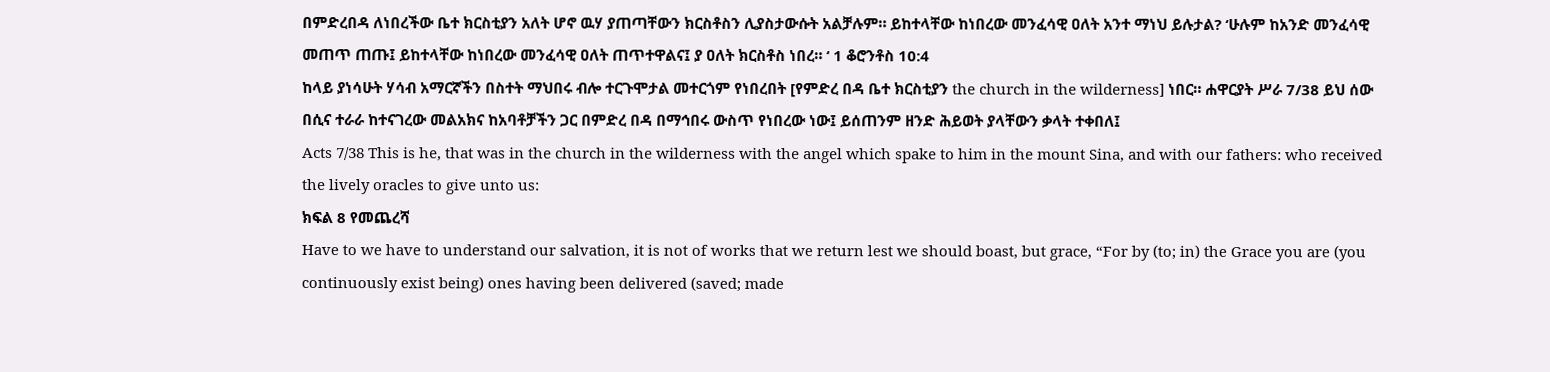በምድረበዳ ለነበረችው ቤተ ክርስቲያን አለት ሆኖ ዉሃ ያጠጣቸውን ክርስቶስን ሊያስታውሱት አልቻሉም። ይከተላቸው ከነበረው መንፈሳዊ ዐለት አንተ ማነህ ይሉታል? ‘ሁሉም ከአንድ መንፈሳዊ መጠጥ ጠጡ፤ ይከተላቸው ከነበረው መንፈሳዊ ዐለት ጠጥተዋልና፤ ያ ዐለት ክርስቶስ ነበረ። ‘ 1 ቆሮንቶስ 10:4
ከላይ ያነሳሁት ሃሳብ አማርኛችን በስተት ማህበሩ ብሎ ተርጉሞታል መተርጎም የነበረበት [የምድረ በዳ ቤተ ክርስቲያን the church in the wilderness] ነበር። ሐዋርያት ሥራ 7/38 ይህ ሰው በሲና ተራራ ከተናገረው መልአክና ከአባቶቻችን ጋር በምድረ በዳ በማኅበሩ ውስጥ የነበረው ነው፤ ይሰጠንም ዘንድ ሕይወት ያላቸውን ቃላት ተቀበለ፤
Acts 7/38 This is he, that was in the church in the wilderness with the angel which spake to him in the mount Sina, and with our fathers: who received the lively oracles to give unto us:
ክፍል 8 የመጨረሻ
Have to we have to understand our salvation, it is not of works that we return lest we should boast, but grace, “For by (to; in) the Grace you are (you continuously exist being) ones having been delivered (saved; made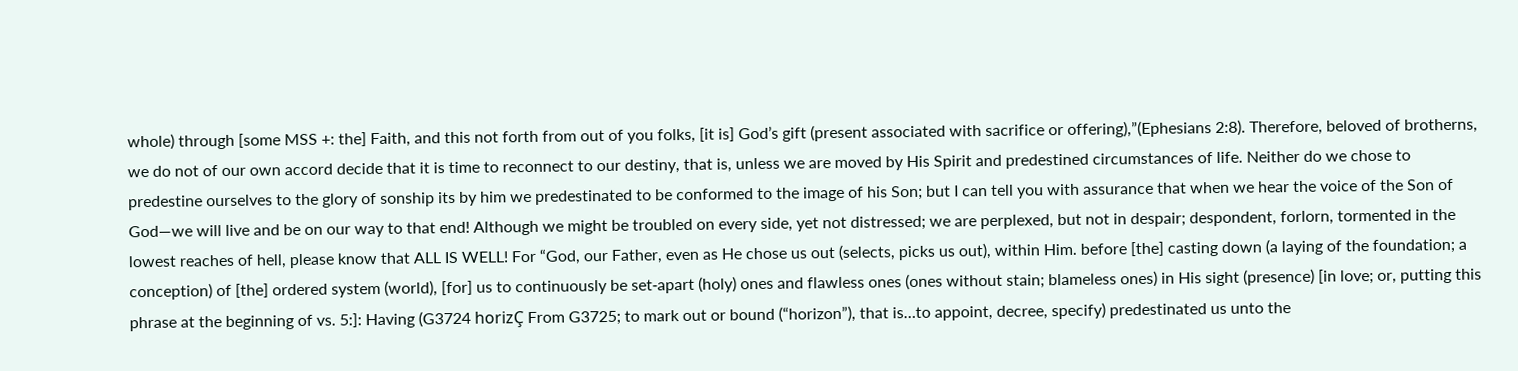whole) through [some MSS +: the] Faith, and this not forth from out of you folks, [it is] God’s gift (present associated with sacrifice or offering),”(Ephesians 2:8). Therefore, beloved of brotherns, we do not of our own accord decide that it is time to reconnect to our destiny, that is, unless we are moved by His Spirit and predestined circumstances of life. Neither do we chose to predestine ourselves to the glory of sonship its by him we predestinated to be conformed to the image of his Son; but I can tell you with assurance that when we hear the voice of the Son of God—we will live and be on our way to that end! Although we might be troubled on every side, yet not distressed; we are perplexed, but not in despair; despondent, forlorn, tormented in the lowest reaches of hell, please know that ALL IS WELL! For “God, our Father, even as He chose us out (selects, picks us out), within Him. before [the] casting down (a laying of the foundation; a conception) of [the] ordered system (world), [for] us to continuously be set‑apart (holy) ones and flawless ones (ones without stain; blameless ones) in His sight (presence) [in love; or, putting this phrase at the beginning of vs. 5:]: Having (G3724 horizÇ From G3725; to mark out or bound (“horizon”), that is…to appoint, decree, specify) predestinated us unto the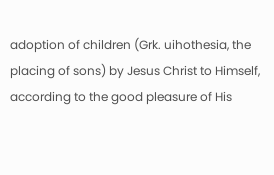adoption of children (Grk. uihothesia, the placing of sons) by Jesus Christ to Himself, according to the good pleasure of His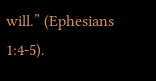will.” (Ephesians 1:4-5).